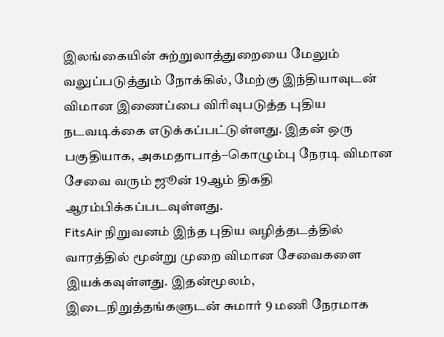இலங்கையின் சுற்றுலாத்துறையை மேலும் வலுப்படுத்தும் நோக்கில், மேற்கு இந்தியாவுடன் விமான இணைப்பை விரிவுபடுத்த புதிய நடவடிக்கை எடுக்கப்பட்டுள்ளது. இதன் ஒரு பகுதியாக, அகமதாபாத்–கொழும்பு நேரடி விமான சேவை வரும் ஜூன் 19ஆம் திகதி ஆரம்பிக்கப்படவுள்ளது.
FitsAir நிறுவனம் இந்த புதிய வழித்தடத்தில் வாரத்தில் மூன்று முறை விமான சேவைகளை இயக்கவுள்ளது. இதன்மூலம், இடைநிறுத்தங்களுடன் சுமார் 9 மணி நேரமாக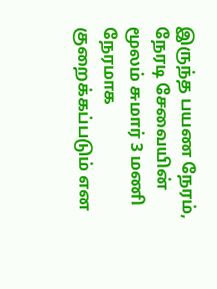இருந்த பயண நேரம், நேரடி சேவையின் மூலம் சுமார் 3 மணி நேரமாக குறைக்கப்படும் என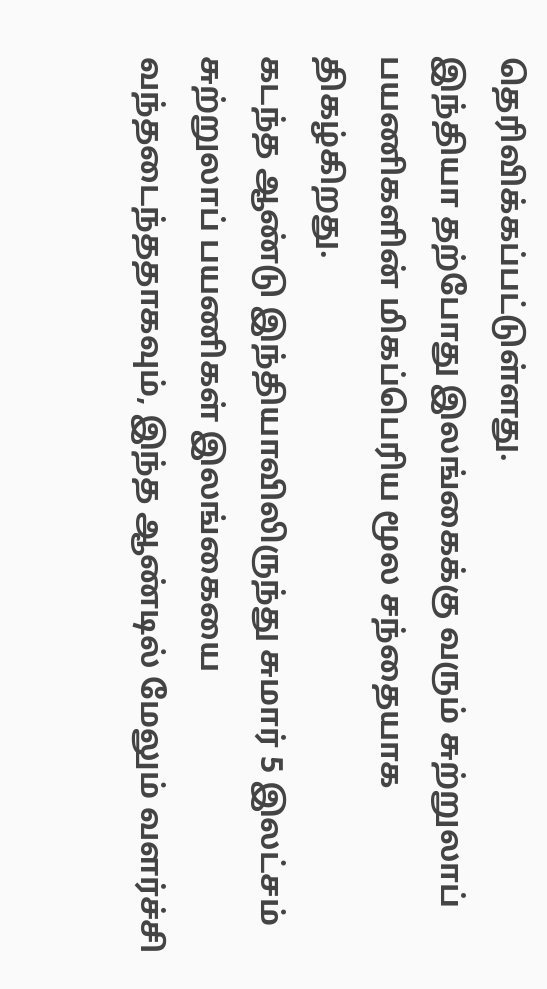தெரிவிக்கப்பட்டுள்ளது.
இந்தியா தற்போது இலங்கைக்கு வரும் சுற்றுலாப் பயணிகளின் மிகப்பெரிய மூல சந்தையாக திகழ்கிறது.
கடந்த ஆண்டு இந்தியாவிலிருந்து சுமார் 5 இலட்சம் சுற்றுலாப் பயணிகள் இலங்கையை வந்தடைந்ததாகவும், இந்த ஆண்டில் மேலும் வளர்ச்சி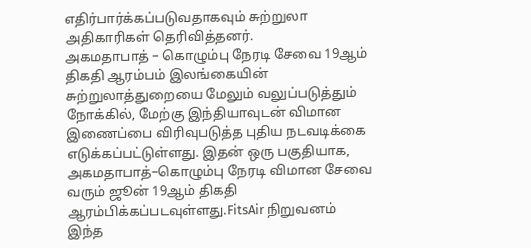எதிர்பார்க்கப்படுவதாகவும் சுற்றுலா அதிகாரிகள் தெரிவித்தனர்.
அகமதாபாத் – கொழும்பு நேரடி சேவை 19ஆம் திகதி ஆரம்பம் இலங்கையின் சுற்றுலாத்துறையை மேலும் வலுப்படுத்தும் நோக்கில், மேற்கு இந்தியாவுடன் விமான இணைப்பை விரிவுபடுத்த புதிய நடவடிக்கை எடுக்கப்பட்டுள்ளது. இதன் ஒரு பகுதியாக, அகமதாபாத்–கொழும்பு நேரடி விமான சேவை வரும் ஜூன் 19ஆம் திகதி ஆரம்பிக்கப்படவுள்ளது.FitsAir நிறுவனம் இந்த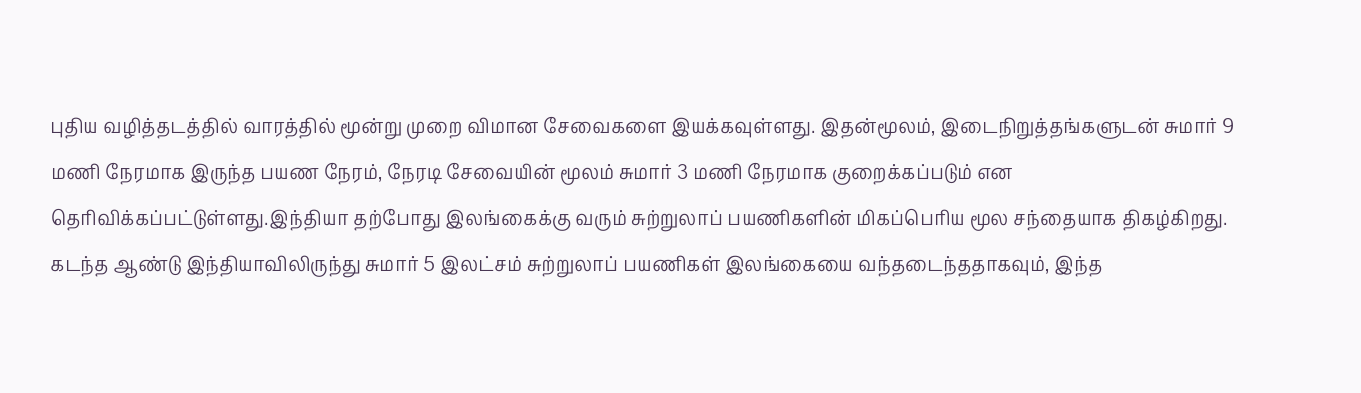புதிய வழித்தடத்தில் வாரத்தில் மூன்று முறை விமான சேவைகளை இயக்கவுள்ளது. இதன்மூலம், இடைநிறுத்தங்களுடன் சுமார் 9 மணி நேரமாக இருந்த பயண நேரம், நேரடி சேவையின் மூலம் சுமார் 3 மணி நேரமாக குறைக்கப்படும் என தெரிவிக்கப்பட்டுள்ளது.இந்தியா தற்போது இலங்கைக்கு வரும் சுற்றுலாப் பயணிகளின் மிகப்பெரிய மூல சந்தையாக திகழ்கிறது. கடந்த ஆண்டு இந்தியாவிலிருந்து சுமார் 5 இலட்சம் சுற்றுலாப் பயணிகள் இலங்கையை வந்தடைந்ததாகவும், இந்த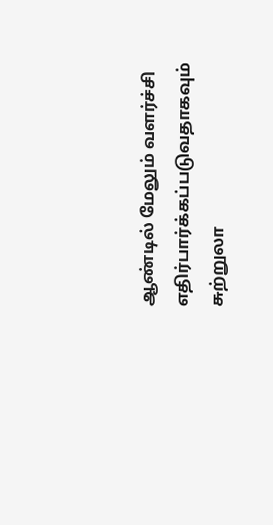ஆண்டில் மேலும் வளர்ச்சி எதிர்பார்க்கப்படுவதாகவும் சுற்றுலா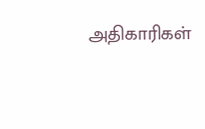அதிகாரிகள்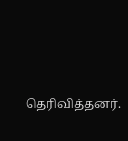தெரிவித்தனர்.